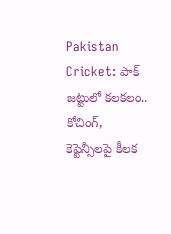Pakistan Cricket: పాక్ జట్టులో కలకలం.. కోచింగ్, కెప్టెన్సీలపై కీలక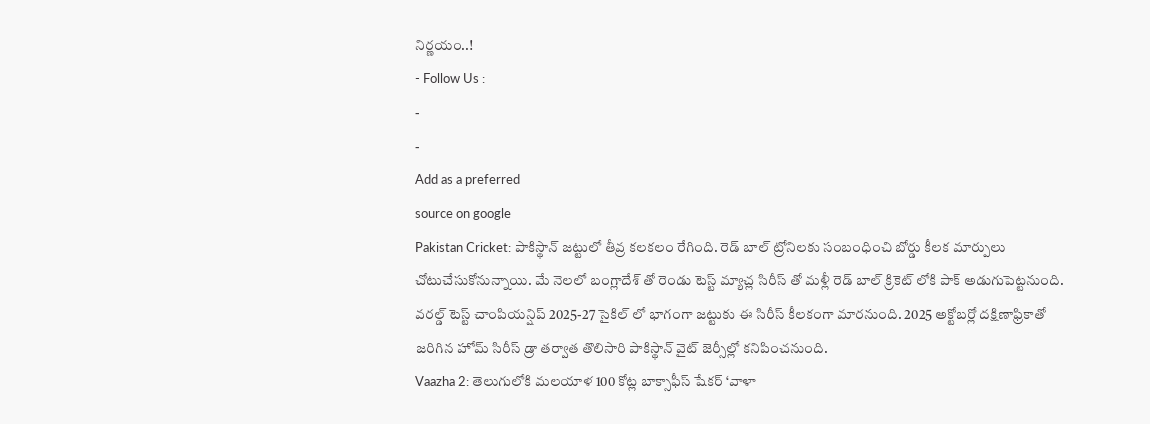నిర్ణయం..!
- Follow Us :
-
-
Add as a preferred
source on google
Pakistan Cricket: పాకిస్థాన్ జట్టులో తీవ్ర కలకలం రేగింది. రెడ్ బాల్ ట్రోనిలకు సంబంధించి బోర్డు కీలక మార్పులు చోటుచేసుకోనున్నాయి. మే నెలలో బంగ్లాదేశ్ తో రెండు టెస్ట్ మ్యాచ్ల సిరీస్ తో మళ్లీ రెడ్ బాల్ క్రికెట్ లోకి పాక్ అడుగుపెట్టనుంది. వరల్డ్ టెస్ట్ చాంపియన్షిప్ 2025-27 సైకిల్ లో భాగంగా జట్టుకు ఈ సిరీస్ కీలకంగా మారనుంది. 2025 అక్టోబర్లో దక్షిణాఫ్రికాతో జరిగిన హోమ్ సిరీస్ డ్రా తర్వాత తొలిసారి పాకిస్థాన్ వైట్ జెర్సీల్లో కనిపించనుంది.
Vaazha 2: తెలుగులోకి మలయాళ 100 కోట్ల బాక్సాఫీస్ షేకర్ ‘వాళా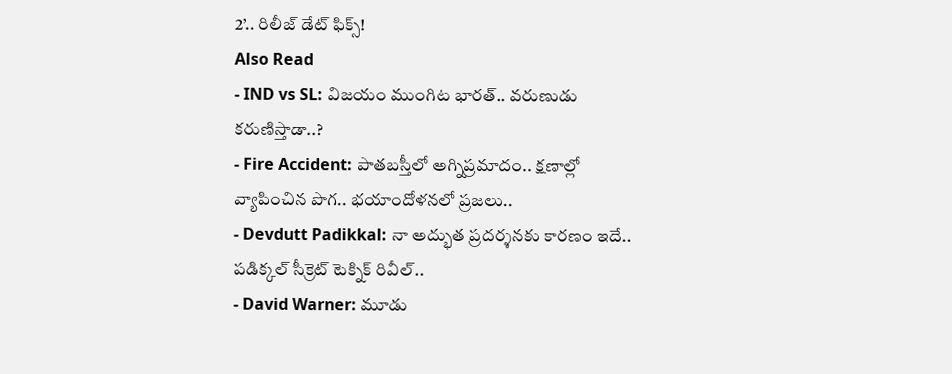2’.. రిలీజ్ డేట్ ఫిక్స్!
Also Read
- IND vs SL: విజయం ముంగిట భారత్.. వరుణుడు కరుణిస్తాడా..?
- Fire Accident: పాతబస్తీలో అగ్నిప్రమాదం.. క్షణాల్లో వ్యాపించిన పొగ.. భయాందోళనలో ప్రజలు..
- Devdutt Padikkal: నా అద్భుత ప్రదర్శనకు కారణం ఇదే.. పడిక్కల్ సీక్రెట్ టెక్నిక్ రివీల్..
- David Warner: మూడు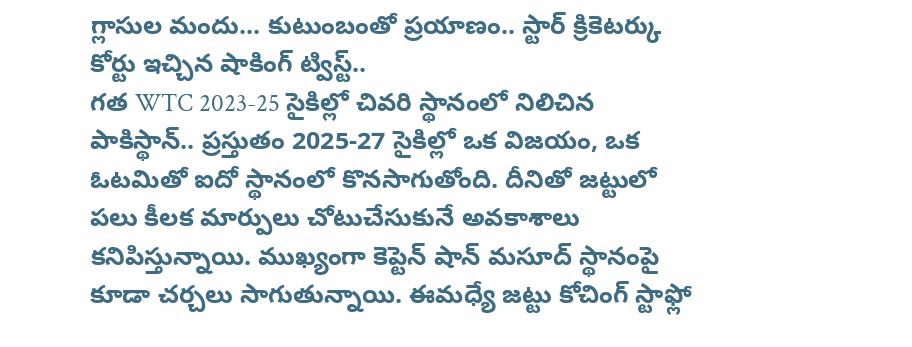గ్లాసుల మందు... కుటుంబంతో ప్రయాణం.. స్టార్ క్రికెటర్కు కోర్టు ఇచ్చిన షాకింగ్ ట్విస్ట్..
గత WTC 2023-25 సైకిల్లో చివరి స్థానంలో నిలిచిన పాకిస్థాన్.. ప్రస్తుతం 2025-27 సైకిల్లో ఒక విజయం, ఒక ఓటమితో ఐదో స్థానంలో కొనసాగుతోంది. దీనితో జట్టులో పలు కీలక మార్పులు చోటుచేసుకునే అవకాశాలు కనిపిస్తున్నాయి. ముఖ్యంగా కెప్టెన్ షాన్ మసూద్ స్థానంపై కూడా చర్చలు సాగుతున్నాయి. ఈమధ్యే జట్టు కోచింగ్ స్టాఫ్లో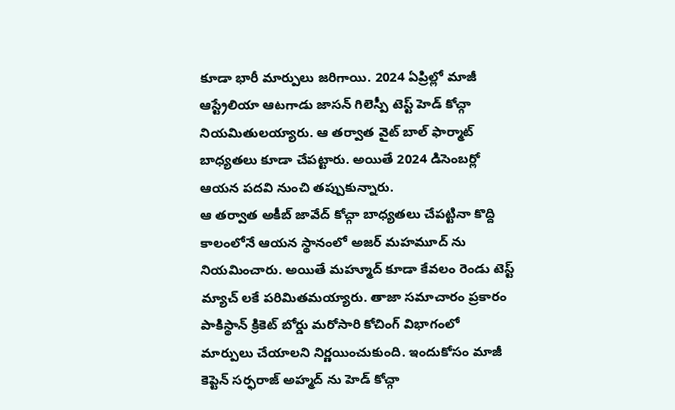కూడా భారీ మార్పులు జరిగాయి. 2024 ఏప్రిల్లో మాజీ ఆస్ట్రేలియా ఆటగాడు జాసన్ గిలెస్పీ టెస్ట్ హెడ్ కోచ్గా నియమితులయ్యారు. ఆ తర్వాత వైట్ బాల్ ఫార్మాట్ బాధ్యతలు కూడా చేపట్టారు. అయితే 2024 డిసెంబర్లో ఆయన పదవి నుంచి తప్పుకున్నారు.
ఆ తర్వాత అకీబ్ జావేద్ కోచ్గా బాధ్యతలు చేపట్టినా కొద్ది కాలంలోనే ఆయన స్థానంలో అజర్ మహమూద్ ను నియమించారు. అయితే మహ్మూద్ కూడా కేవలం రెండు టెస్ట్ మ్యాచ్ లకే పరిమితమయ్యారు. తాజా సమాచారం ప్రకారం పాకిస్థాన్ క్రికెట్ బోర్డు మరోసారి కోచింగ్ విభాగంలో మార్పులు చేయాలని నిర్ణయించుకుంది. ఇందుకోసం మాజీ కెప్టెన్ సర్ఫరాజ్ అహ్మద్ ను హెడ్ కోచ్గా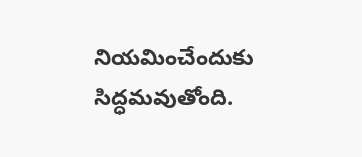నియమించేందుకు సిద్ధమవుతోంది.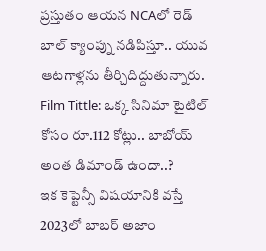ప్రస్తుతం ఆయన NCAలో రెడ్ బాల్ క్యాంప్ను నడిపిస్తూ.. యువ ఆటగాళ్లను తీర్చిదిద్దుతున్నారు.
Film Tittle: ఒక్క సినిమా టైటిల్ కోసం రూ.112 కోట్లు.. బాబోయ్ అంత డిమాండ్ ఉందా..?
ఇక కెప్టెన్సీ విషయానికి వస్తే 2023లో బాబర్ అజాం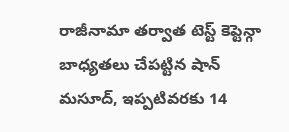రాజీనామా తర్వాత టెస్ట్ కెప్టెన్గా బాధ్యతలు చేపట్టిన షాన్ మసూద్, ఇప్పటివరకు 14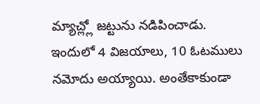మ్యాచ్ల్లో జట్టును నడిపించాడు. ఇందులో 4 విజయాలు, 10 ఓటములు నమోదు అయ్యాయి. అంతేకాకుండా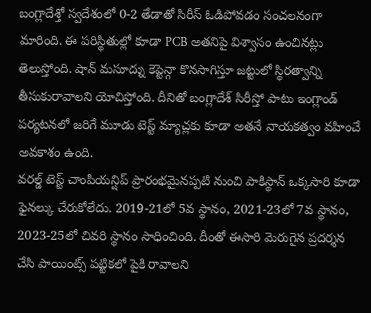బంగ్లాదేశ్తో స్వదేశంలో 0-2 తేడాతో సిరీస్ ఓడిపోవడం సంచలనంగా మారింది. ఈ పరిస్థితుల్లో కూడా PCB అతనిపై విశ్వాసం ఉంచినట్లు తెలుస్తోంది. షాన్ మసూద్ను కెప్టెన్గా కొనసాగిస్తూ జట్టులో స్థిరత్వాన్ని తీసుకురావాలని యోచిస్తోంది. దీనితో బంగ్లాదేశ్ సిరీస్తో పాటు ఇంగ్లాండ్ పర్యటనలో జరిగే మూడు టెస్ట్ మ్యాచ్లకు కూడా అతనే నాయకత్వం వహించే అవకాశం ఉంది.
వరల్డ్ టెస్ట్ చాంపియన్షిప్ ప్రారంభమైనప్పటి నుంచి పాకిస్థాన్ ఒక్కసారి కూడా ఫైనల్కు చేరుకోలేదు. 2019-21లో 5వ స్థానం, 2021-23లో 7వ స్థానం, 2023-25లో చివరి స్థానం సాధించింది. దీంతో ఈసారి మెరుగైన ప్రదర్శన చేసి పాయింట్స్ పట్టికలో పైకి రావాలని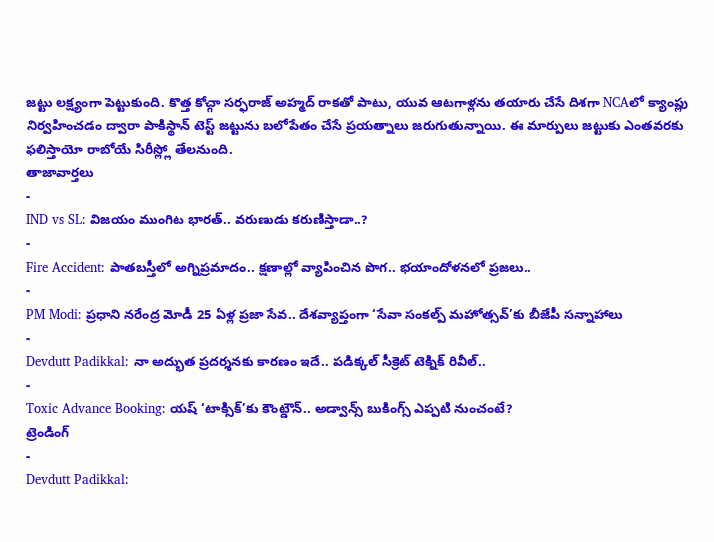జట్టు లక్ష్యంగా పెట్టుకుంది. కొత్త కోచ్గా సర్ఫరాజ్ అహ్మద్ రాకతో పాటు, యువ ఆటగాళ్లను తయారు చేసే దిశగా NCAలో క్యాంప్లు నిర్వహించడం ద్వారా పాకిస్థాన్ టెస్ట్ జట్టును బలోపేతం చేసే ప్రయత్నాలు జరుగుతున్నాయి. ఈ మార్పులు జట్టుకు ఎంతవరకు ఫలిస్తాయో రాబోయే సిరీస్ల్లో తేలనుంది.
తాజావార్తలు
-
IND vs SL: విజయం ముంగిట భారత్.. వరుణుడు కరుణిస్తాడా..?
-
Fire Accident: పాతబస్తీలో అగ్నిప్రమాదం.. క్షణాల్లో వ్యాపించిన పొగ.. భయాందోళనలో ప్రజలు..
-
PM Modi: ప్రధాని నరేంద్ర మోడీ 25 ఏళ్ల ప్రజా సేవ.. దేశవ్యాప్తంగా ‘సేవా సంకల్ప్ మహోత్సవ్’కు బీజేపీ సన్నాహాలు
-
Devdutt Padikkal: నా అద్భుత ప్రదర్శనకు కారణం ఇదే.. పడిక్కల్ సీక్రెట్ టెక్నిక్ రివీల్..
-
Toxic Advance Booking: యష్ ‘టాక్సిక్’కు కౌంట్డౌన్.. అడ్వాన్స్ బుకింగ్స్ ఎప్పటి నుంచంటే?
ట్రెండింగ్
-
Devdutt Padikkal: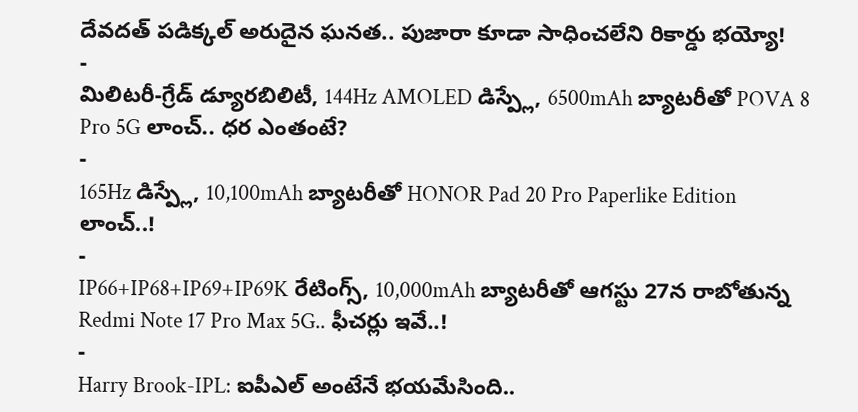దేవదత్ పడిక్కల్ అరుదైన ఘనత.. పుజారా కూడా సాధించలేని రికార్డు భయ్యో!
-
మిలిటరీ-గ్రేడ్ డ్యూరబిలిటీ, 144Hz AMOLED డిస్ప్లే, 6500mAh బ్యాటరీతో POVA 8 Pro 5G లాంచ్.. ధర ఎంతంటే?
-
165Hz డిస్ప్లే, 10,100mAh బ్యాటరీతో HONOR Pad 20 Pro Paperlike Edition లాంచ్..!
-
IP66+IP68+IP69+IP69K రేటింగ్స్, 10,000mAh బ్యాటరీతో ఆగస్టు 27న రాబోతున్న Redmi Note 17 Pro Max 5G.. ఫీచర్లు ఇవే..!
-
Harry Brook-IPL: ఐపీఎల్ అంటేనే భయమేసింది..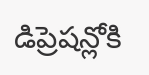డిప్రెషన్లోకి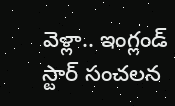వెళ్లా.. ఇంగ్లండ్ స్టార్ సంచలన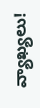వ్యాఖ్యలు!